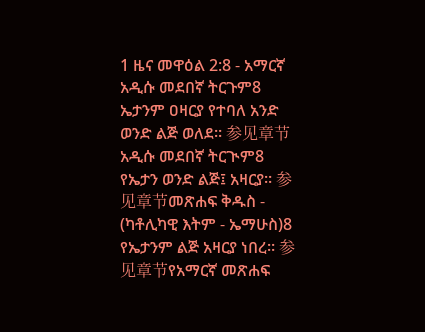1 ዜና መዋዕል 2:8 - አማርኛ አዲሱ መደበኛ ትርጉም8 ኤታንም ዐዛርያ የተባለ አንድ ወንድ ልጅ ወለደ። 参见章节አዲሱ መደበኛ ትርጒም8 የኤታን ወንድ ልጅ፤ አዛርያ። 参见章节መጽሐፍ ቅዱስ - (ካቶሊካዊ እትም - ኤማሁስ)8 የኤታንም ልጅ አዛርያ ነበረ። 参见章节የአማርኛ መጽሐፍ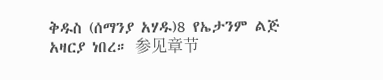ቅዱስ (ሰማንያ አሃዱ)8 የኤታንም ልጅ አዛርያ ነበረ። 参见章节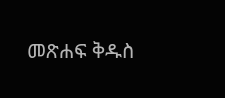መጽሐፍ ቅዱስ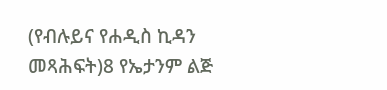(የብሉይና የሐዲስ ኪዳን መጻሕፍት)8 የኤታንም ልጅ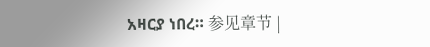አዛርያ ነበረ። 参见章节 |